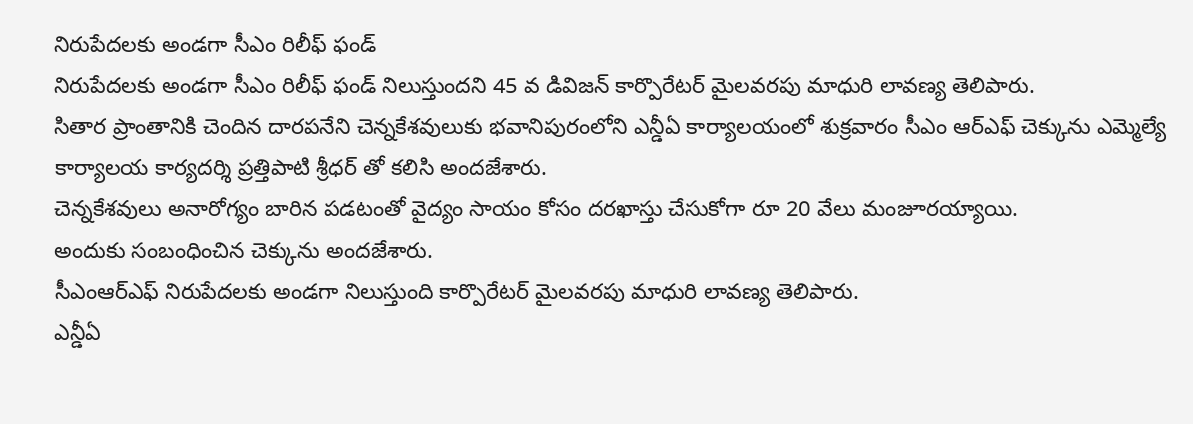నిరుపేదలకు అండగా సీఎం రిలీఫ్ ఫండ్
నిరుపేదలకు అండగా సీఎం రిలీఫ్ ఫండ్ నిలుస్తుందని 45 వ డివిజన్ కార్పొరేటర్ మైలవరపు మాధురి లావణ్య తెలిపారు.
సితార ప్రాంతానికి చెందిన దారపనేని చెన్నకేశవులుకు భవానిపురంలోని ఎన్డీఏ కార్యాలయంలో శుక్రవారం సీఎం ఆర్ఎఫ్ చెక్కును ఎమ్మెల్యే కార్యాలయ కార్యదర్శి ప్రత్తిపాటి శ్రీధర్ తో కలిసి అందజేశారు.
చెన్నకేశవులు అనారోగ్యం బారిన పడటంతో వైద్యం సాయం కోసం దరఖాస్తు చేసుకోగా రూ 20 వేలు మంజూరయ్యాయి.
అందుకు సంబంధించిన చెక్కును అందజేశారు.
సీఎంఆర్ఎఫ్ నిరుపేదలకు అండగా నిలుస్తుంది కార్పొరేటర్ మైలవరపు మాధురి లావణ్య తెలిపారు.
ఎన్డీఏ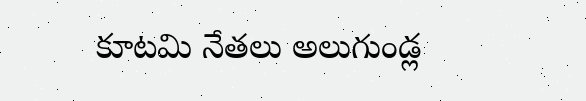కూటమి నేతలు అలుగుండ్ల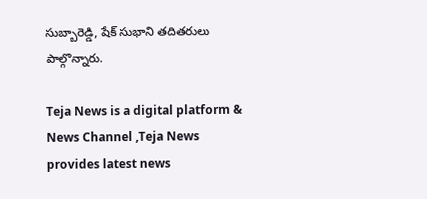సుబ్బారెడ్డి, షేక్ సుభాని తదితరులు పాల్గొన్నారు.

Teja News is a digital platform & News Channel ,Teja News provides latest news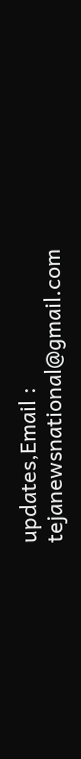updates,Email : tejanewsnational@gmail.com